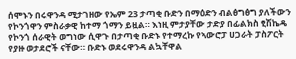ሰሞኑን በሩዋንዳ ሚታገዘው የኤም 23 ታጣቂ ቡድን በማዕድን ብልፅግፅግ ያለችውን የኮንጎዋን ምስራቃዊ ከተማ ጎማን ይዟል። እነዚ ምታያቸው ታድያ በፊልክስ ፂሽኬዴ የኮንጎ ሰራዊት ወግነው ሲዋጉ በታጣቂ ቡድኑ የተማረኩ የኣውሮፓ ሀጋራት ፓስፖርት የያዙ ወታደሮች ናቸው። ቡድኑ ወደሩዋንዳ ልኳቸዋል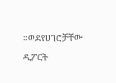።ወደየሀገሮቻቸው ዲፖርት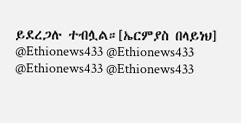ይደረጋሉ ተብሏል።[ኤርምያስ በላይነህ]
@Ethionews433 @Ethionews433
@Ethionews433 @Ethionews433